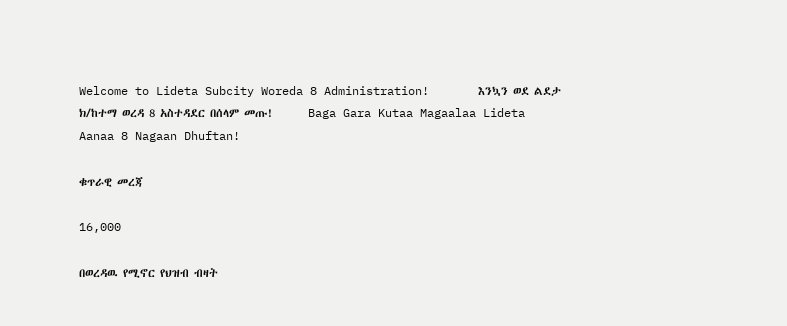Welcome to Lideta Subcity Woreda 8 Administration!       እንኳን ወደ ልደታ ክ/ከተማ ወረዳ 8 አስተዳደር በሰላም መጡ!       Baga Gara Kutaa Magaalaa Lideta Aanaa 8 Nagaan Dhuftan!

ቁጥራዊ መረጃ

16,000

በወረዳዉ የሚኖር የህዝብ ብዛት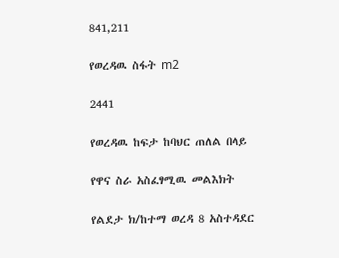841,211

የወረዳዉ ስፋት m2

2441

የወረዳዉ ከፍታ ከባህር ጠለል በላይ

የዋና ስራ አስፈፃሚዉ መልእክት

የልደታ ክ/ከተማ ወረዳ 8 አስተዳደር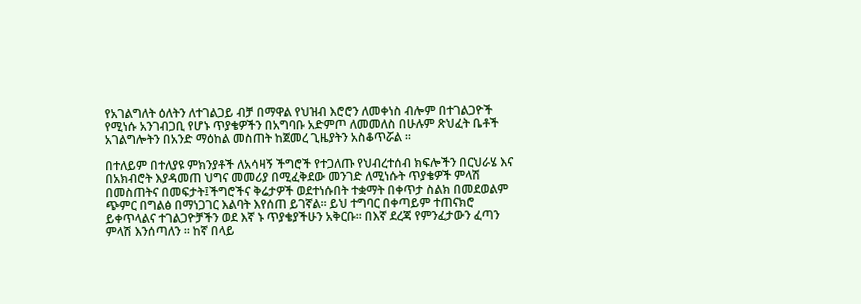የአገልግለት ዕለትን ለተገልጋይ ብቻ በማዋል የህዝብ እሮሮን ለመቀነስ ብሎም በተገልጋዮች የሚነሱ አንገብጋቢ የሆኑ ጥያቄዎችን በአግባቡ አድምጦ ለመመለስ በሁሉም ጽህፈት ቤቶች አገልግሎትን በአንድ ማዕከል መስጠት ከጀመረ ጊዜያትን አስቆጥሯል ፡፡

በተለይም በተለያዩ ምክንያቶች ለአሳዛኝ ችግሮች የተጋለጡ የህብረተሰብ ክፍሎችን በርህራሄ እና በአክብሮት እያዳመጠ ህግና መመሪያ በሚፈቅደው መንገድ ለሚነሱት ጥያቄዎች ምላሽ በመስጠትና በመፍታት፤ችግሮችና ቅሬታዎች ወደተነሱበት ተቋማት በቀጥታ ስልክ በመደወልም ጭምር በግልፅ በማነጋገር እልባት እየሰጠ ይገኛል። ይህ ተግባር በቀጣይም ተጠናክሮ ይቀጥላልና ተገልጋዮቻችን ወደ እኛ ኑ ጥያቄያችሁን አቅርቡ። በእኛ ደረጃ የምንፈታውን ፈጣን ምላሽ እንሰጣለን ። ከኛ በላይ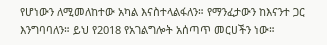የሆነውን ለሚመለከተው አካል እናስተላልፋለን። የማንፈታውን ከእናንተ ጋር እንግባባለን። ይህ የ2018 የአገልግሎት አሰጣጥ መርሀችን ነው።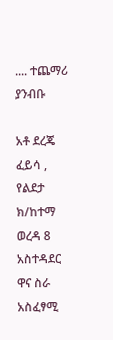.... ተጨማሪ ያንብቡ

አቶ ደረጄ ፈይሳ , የልደታ ክ/ከተማ ወረዳ 8 አስተዳደር ዋና ስራ አስፈፃሚ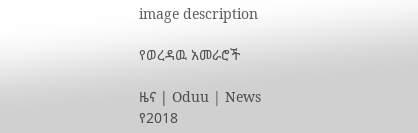image description

የወረዳዉ አመራሮች

ዜና | Oduu | News
የ2018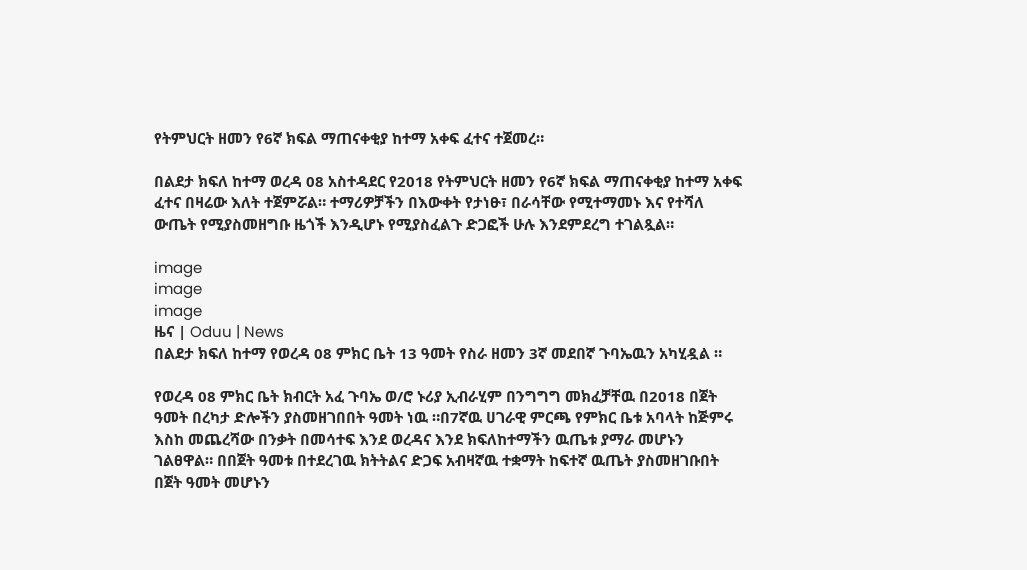የትምህርት ዘመን የ6ኛ ክፍል ማጠናቀቂያ ከተማ አቀፍ ፈተና ተጀመረ።

በልደታ ክፍለ ከተማ ወረዳ 08 አስተዳደር የ2018 የትምህርት ዘመን የ6ኛ ክፍል ማጠናቀቂያ ከተማ አቀፍ ፈተና በዛሬው እለት ተጀምሯል። ተማሪዎቻችን በእውቀት የታነፁ፣ በራሳቸው የሚተማመኑ እና የተሻለ ውጤት የሚያስመዘግቡ ዜጎች እንዲሆኑ የሚያስፈልጉ ድጋፎች ሁሉ እንደምደረግ ተገልጿል።

image
image
image
ዜና | Oduu | News
በልደታ ክፍለ ከተማ የወረዳ 08 ምክር ቤት 13 ዓመት የስራ ዘመን 3ኛ መደበኛ ጉባኤዉን አካሂዷል ።

የወረዳ 08 ምክር ቤት ክብርት አፈ ጉባኤ ወ/ሮ ኑሪያ ኢብራሂም በንግግግ መክፈቻቸዉ በ2018 በጀት ዓመት በረካታ ድሎችን ያስመዘገበበት ዓመት ነዉ ።በ7ኛዉ ሀገራዊ ምርጫ የምክር ቤቱ አባላት ከጅምሩ እስከ መጨረሻው በንቃት በመሳተፍ እንደ ወረዳና እንደ ክፍለከተማችን ዉጤቱ ያማራ መሆኑን ገልፀዋል። በበጀት ዓመቱ በተደረገዉ ክትትልና ድጋፍ አብዛኛዉ ተቋማት ከፍተኛ ዉጤት ያስመዘገቡበት በጀት ዓመት መሆኑን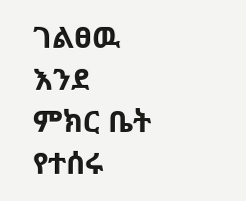ገልፀዉ እንደ ምክር ቤት የተሰሩ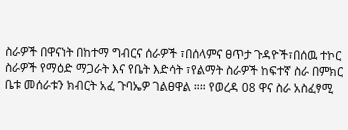ስራዎች በዋናነት በከተማ ግብርና ሰራዎች ፣በሰላምና ፀጥታ ጉዳዮች፣በሰዉ ተኮር ስራዎች የማዕድ ማጋራት እና የቤት እድሳት ፣የልማት ስራዎች ከፍተኛ ስራ በምክር ቤቱ መሰራቱን ክብርት አፈ ጉባኤዎ ገልፀዋል ።። የወረዳ 08 ዋና ስራ አስፈፃሚ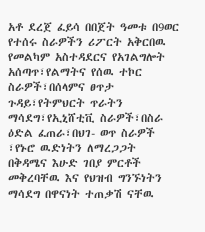አቶ ደረጀ ፈይሳ በበጀት ዓመቱ በ9ወር የተሰሩ ስራዎችን ሪፖርት አቅርበዉ የመልካም አስተዳደርና የአገልግሎት አሰጣጥ፣የልማትና የሰዉ ተኮር ስራዎች፣በሰላምና ፀጥታ ጉዳይ፣የትምህርት ጥራትን ማሳደግ፣የኢኒሸቲቪ ስራዎች፣በስራ ዕድል ፈጠራ፣በህገ- ወጥ ስራዎች ፣የኑሮ ዉድነትን ለማረጋጋት በቅዳሜና እሁድ ገበያ ምርቶች መቅረባቸዉ እና የህዝብ ግንኙነትን ማሳደግ በዋናነት ተጠቃሽ ናቸዉ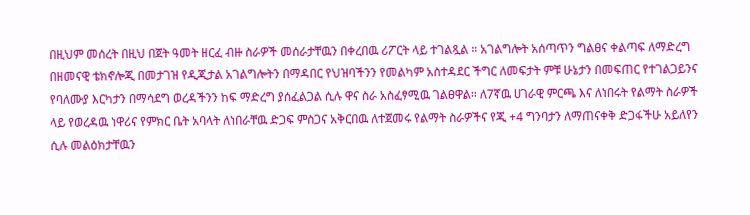በዚህም መሰረት በዚህ በጀት ዓመት ዘርፈ ብዙ ስራዎች መሰራታቸዉን በቀረበዉ ሪፖርት ላይ ተገልጿል ። አገልግሎት አሰጣጥን ግልፀና ቀልጣፍ ለማድረግ በዘመናዊ ቴክኖሎጂ በመታገዝ የዲጂታል አገልግሎትን በማዳበር የህዝባችንን የመልካም አስተዳደር ችግር ለመፍታት ምቹ ሁኔታን በመፍጠር የተገልጋይንና የባለሙያ እርካታን በማሳደግ ወረዳችንን ከፍ ማድረግ ያሰፈልጋል ሲሉ ዋና ስራ አስፈፃሚዉ ገልፀዋል። ለ7ኛዉ ሀገራዊ ምርጫ እና ለነበሩት የልማት ስራዎች ላይ የወረዳዉ ነዋሪና የምክር ቤት አባላት ለነበራቸዉ ድጋፍ ምስጋና አቅርበዉ ለተጀመሩ የልማት ስራዎችና የጂ +4 ግንባታን ለማጠናቀቅ ድጋፋችሁ አይለየን ሲሉ መልዕክታቸዉን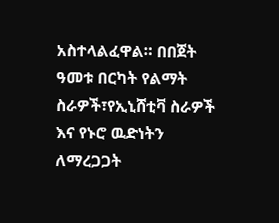አስተላልፈዋል። በበጀት ዓመቱ በርካት የልማት ስራዎች፣የኢኒሸቲቫ ስራዎች እና የኑሮ ዉድነትን ለማረጋጋት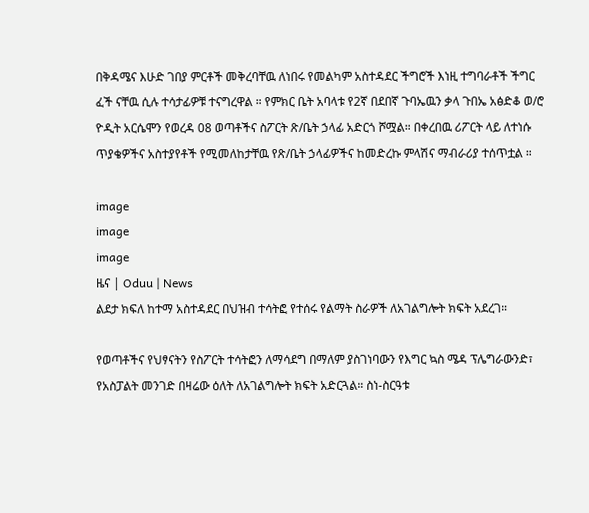በቅዳሜና እሁድ ገበያ ምርቶች መቅረባቸዉ ለነበሩ የመልካም አስተዳደር ችግሮች እነዚ ተግባራቶች ችግር ፈች ናቸዉ ሲሉ ተሳታፊዎቹ ተናግረዋል ። የምክር ቤት አባላቱ የ2ኛ በደበኛ ጉባኤዉን ቃላ ጉበኤ አፅድቆ ወ/ሮ ዮዲት አርሴሞን የወረዳ 08 ወጣቶችና ስፖርት ጽ/ቤት ኃላፊ አድርጎ ሾሟል። በቀረበዉ ሪፖርት ላይ ለተነሱ ጥያቄዎችና አስተያየቶች የሚመለከታቸዉ የጽ/ቤት ኃላፊዎችና ከመድረኩ ምላሽና ማብራሪያ ተሰጥቷል ።

image
image
image
ዜና | Oduu | News
ልደታ ክፍለ ከተማ አስተዳደር በህዝብ ተሳትፎ የተሰሩ የልማት ስራዎች ለአገልግሎት ክፍት አደረገ።

የወጣቶችና የህፃናትን የስፖርት ተሳትፎን ለማሳደግ በማለም ያስገነባውን የእግር ኳስ ሜዳ ፕሌግራውንድ፣ የአስፓልት መንገድ በዛሬው ዕለት ለአገልግሎት ክፍት አድርጓል። ስነ-ስርዓቱ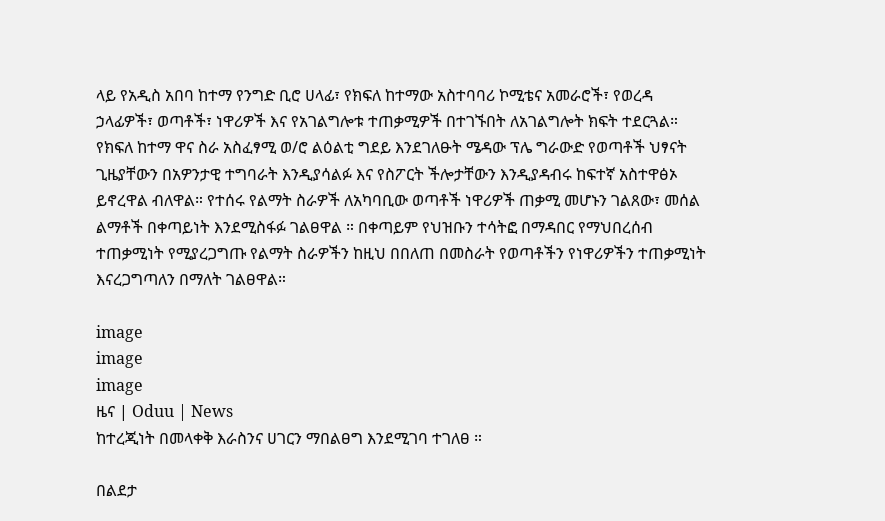ላይ የአዲስ አበባ ከተማ የንግድ ቢሮ ሀላፊ፣ የክፍለ ከተማው አስተባባሪ ኮሚቴና አመራሮች፣ የወረዳ ኃላፊዎች፣ ወጣቶች፣ ነዋሪዎች እና የአገልግሎቱ ተጠቃሚዎች በተገኙበት ለአገልግሎት ክፍት ተደርጓል። የክፍለ ከተማ ዋና ስራ አስፈፃሚ ወ/ሮ ልዕልቲ ግደይ እንደገለፁት ሜዳው ፕሌ ግራውድ የወጣቶች ህፃናት ጊዜያቸውን በአዎንታዊ ተግባራት እንዲያሳልፉ እና የስፖርት ችሎታቸውን እንዲያዳብሩ ከፍተኛ አስተዋፅኦ ይኖረዋል ብለዋል። የተሰሩ የልማት ስራዎች ለአካባቢው ወጣቶች ነዋሪዎች ጠቃሚ መሆኑን ገልጸው፣ መሰል ልማቶች በቀጣይነት እንደሚስፋፉ ገልፀዋል ። በቀጣይም የህዝቡን ተሳትፎ በማዳበር የማህበረሰብ ተጠቃሚነት የሚያረጋግጡ የልማት ስራዎችን ከዚህ በበለጠ በመስራት የወጣቶችን የነዋሪዎችን ተጠቃሚነት እናረጋግጣለን በማለት ገልፀዋል።

image
image
image
ዜና | Oduu | News
ከተረጂነት በመላቀቅ እራስንና ሀገርን ማበልፀግ እንደሚገባ ተገለፀ ።

በልደታ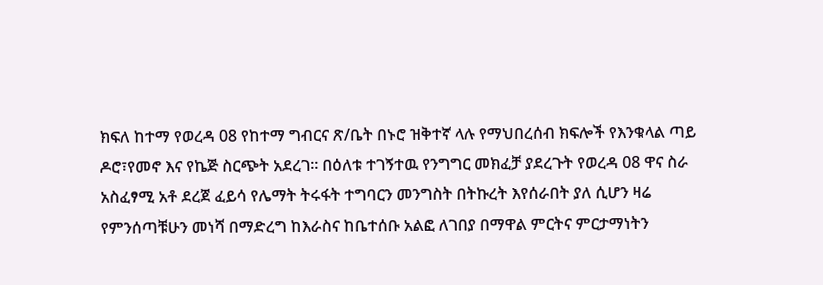ክፍለ ከተማ የወረዳ 08 የከተማ ግብርና ጽ/ቤት በኑሮ ዝቅተኛ ላሉ የማህበረሰብ ክፍሎች የእንቁላል ጣይ ዶሮ፣የመኖ እና የኬጅ ስርጭት አደረገ። በዕለቱ ተገኝተዉ የንግግር መክፈቻ ያደረጉት የወረዳ 08 ዋና ስራ አስፈፃሚ አቶ ደረጀ ፈይሳ የሌማት ትሩፋት ተግባርን መንግስት በትኩረት እየሰራበት ያለ ሲሆን ዛሬ የምንሰጣቹሁን መነሻ በማድረግ ከእራስና ከቤተሰቡ አልፎ ለገበያ በማዋል ምርትና ምርታማነትን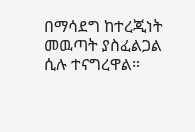በማሳደግ ከተረጂነት መዉጣት ያስፈልጋል ሲሉ ተናግረዋል።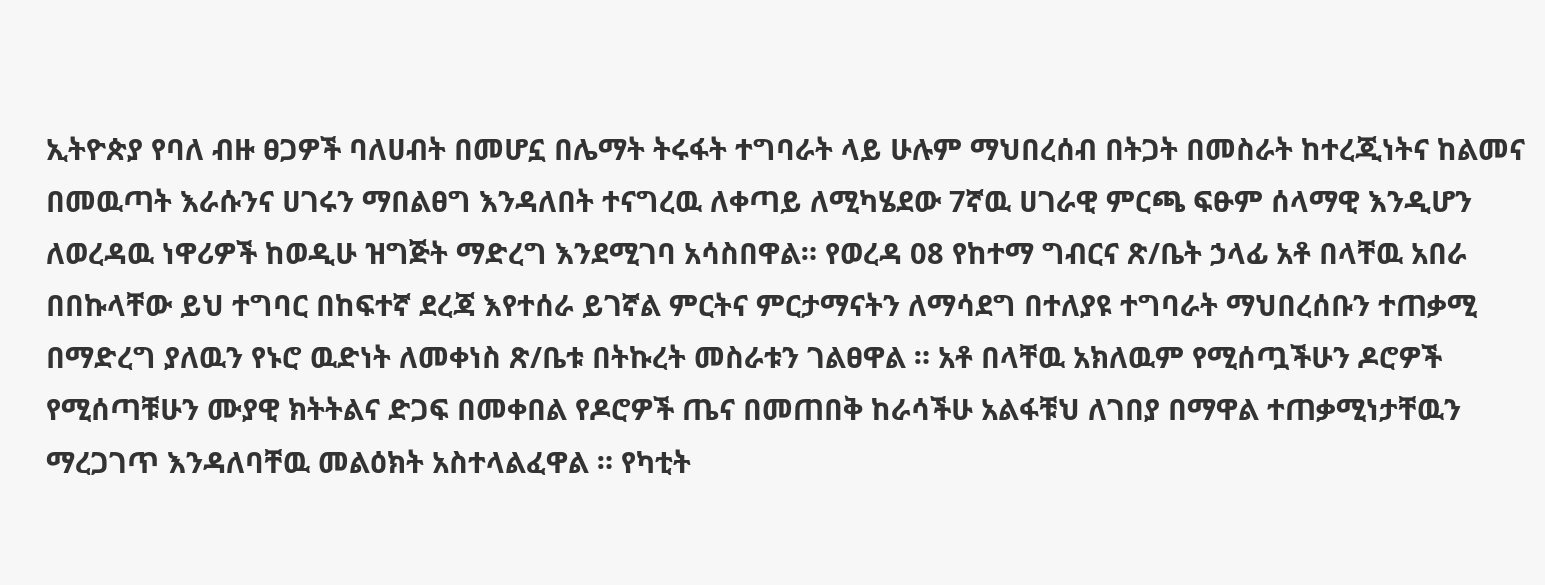ኢትዮጵያ የባለ ብዙ ፀጋዎች ባለሀብት በመሆኗ በሌማት ትሩፋት ተግባራት ላይ ሁሉም ማህበረሰብ በትጋት በመስራት ከተረጂነትና ከልመና በመዉጣት እራሱንና ሀገሩን ማበልፀግ እንዳለበት ተናግረዉ ለቀጣይ ለሚካሄደው 7ኛዉ ሀገራዊ ምርጫ ፍፁም ሰላማዊ እንዲሆን ለወረዳዉ ነዋሪዎች ከወዲሁ ዝግጅት ማድረግ እንደሚገባ አሳስበዋል። የወረዳ 08 የከተማ ግብርና ጽ/ቤት ኃላፊ አቶ በላቸዉ አበራ በበኩላቸው ይህ ተግባር በከፍተኛ ደረጃ እየተሰራ ይገኛል ምርትና ምርታማናትን ለማሳደግ በተለያዩ ተግባራት ማህበረሰቡን ተጠቃሚ በማድረግ ያለዉን የኑሮ ዉድነት ለመቀነስ ጽ/ቤቱ በትኩረት መስራቱን ገልፀዋል ። አቶ በላቸዉ አክለዉም የሚሰጧችሁን ዶሮዎች የሚሰጣቹሁን ሙያዊ ክትትልና ድጋፍ በመቀበል የዶሮዎች ጤና በመጠበቅ ከራሳችሁ አልፋቹህ ለገበያ በማዋል ተጠቃሚነታቸዉን ማረጋገጥ እንዳለባቸዉ መልዕክት አስተላልፈዋል ። የካቲት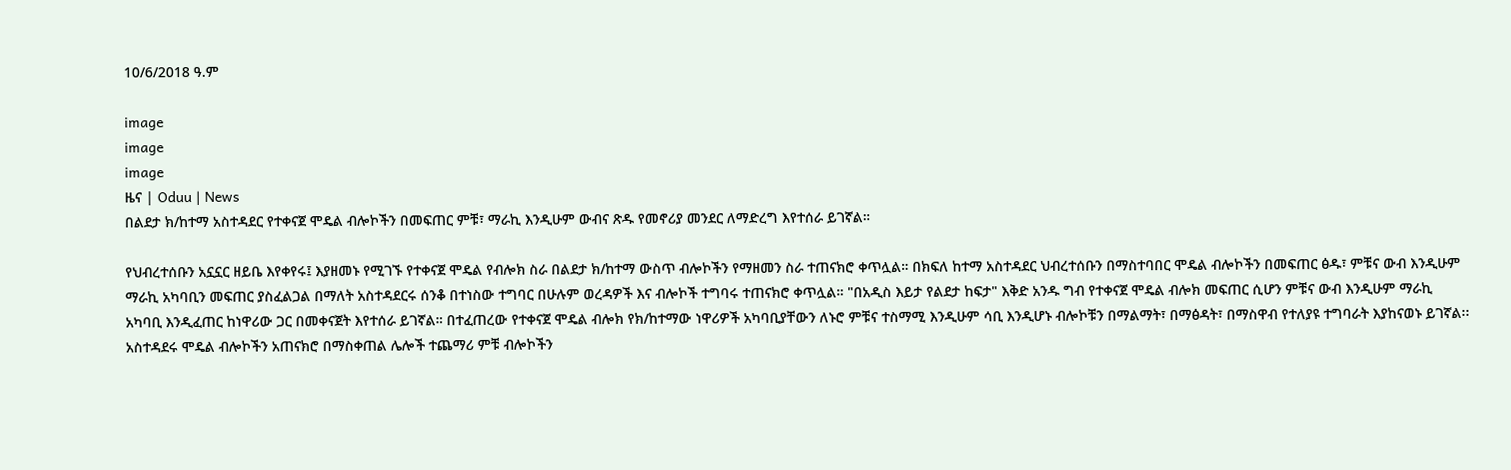10/6/2018 ዓ.ም

image
image
image
ዜና | Oduu | News
በልደታ ክ/ከተማ አስተዳደር የተቀናጀ ሞዴል ብሎኮችን በመፍጠር ምቹ፣ ማራኪ እንዲሁም ውብና ጽዱ የመኖሪያ መንደር ለማድረግ እየተሰራ ይገኛል።

የህብረተሰቡን አኗኗር ዘይቤ እየቀየሩ፤ እያዘመኑ የሚገኙ የተቀናጀ ሞዴል የብሎክ ስራ በልደታ ክ/ከተማ ውስጥ ብሎኮችን የማዘመን ስራ ተጠናክሮ ቀጥሏል። በክፍለ ከተማ አስተዳደር ህብረተሰቡን በማስተባበር ሞዴል ብሎኮችን በመፍጠር ፅዱ፣ ምቹና ውብ እንዲሁም ማራኪ አካባቢን መፍጠር ያስፈልጋል በማለት አስተዳደርሩ ሰንቆ በተነስው ተግባር በሁሉም ወረዳዎች እና ብሎኮች ተግባሩ ተጠናክሮ ቀጥሏል። "በአዲስ እይታ የልደታ ከፍታ" እቅድ አንዱ ግብ የተቀናጀ ሞዴል ብሎክ መፍጠር ሲሆን ምቹና ውብ እንዲሁም ማራኪ አካባቢ እንዲፈጠር ከነዋሪው ጋር በመቀናጀት እየተሰራ ይገኛል። በተፈጠረው የተቀናጀ ሞዴል ብሎክ የክ/ከተማው ነዋሪዎች አካባቢያቸውን ለኑሮ ምቹና ተስማሚ እንዲሁም ሳቢ እንዲሆኑ ብሎኮቹን በማልማት፣ በማፅዳት፣ በማስዋብ የተለያዩ ተግባራት እያከናወኑ ይገኛል፡፡ አስተዳደሩ ሞዴል ብሎኮችን አጠናክሮ በማስቀጠል ሌሎች ተጨማሪ ምቹ ብሎኮችን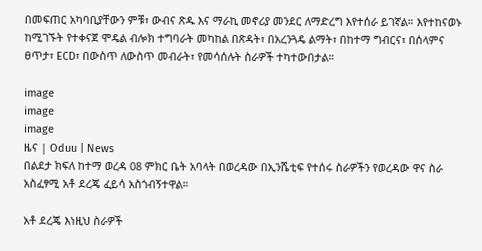በመፍጠር አካባቢያቸውን ምቹ፣ ውብና ጽዱ እና ማራኪ መኖሪያ መንደር ለማድረግ እየተሰራ ይገኛል። እየተከናወኑ ከሚገኙት የተቀናጀ ሞዴል ብሎክ ተግባራት መካከል በጽዳት፣ በአረንጓዴ ልማት፣ በከተማ ግብርና፣ በሰላምና ፀጥታ፣ ECD፣ በውስጥ ለውስጥ መብራት፣ የመሳሰሉት ስራዎች ተካተውበታል።

image
image
image
ዜና | Oduu | News
በልደታ ክፍለ ከተማ ወረዳ 08 ምክር ቤት አባላት በወረዳው በኢንሼቲፍ የተሰሩ ስራዎችን የወረዳው ዋና ስራ አስፈፃሚ አቶ ደረጄ ፈይሳ አስጎብኝተዋል።

አቶ ደረጄ እነዚህ ስራዎች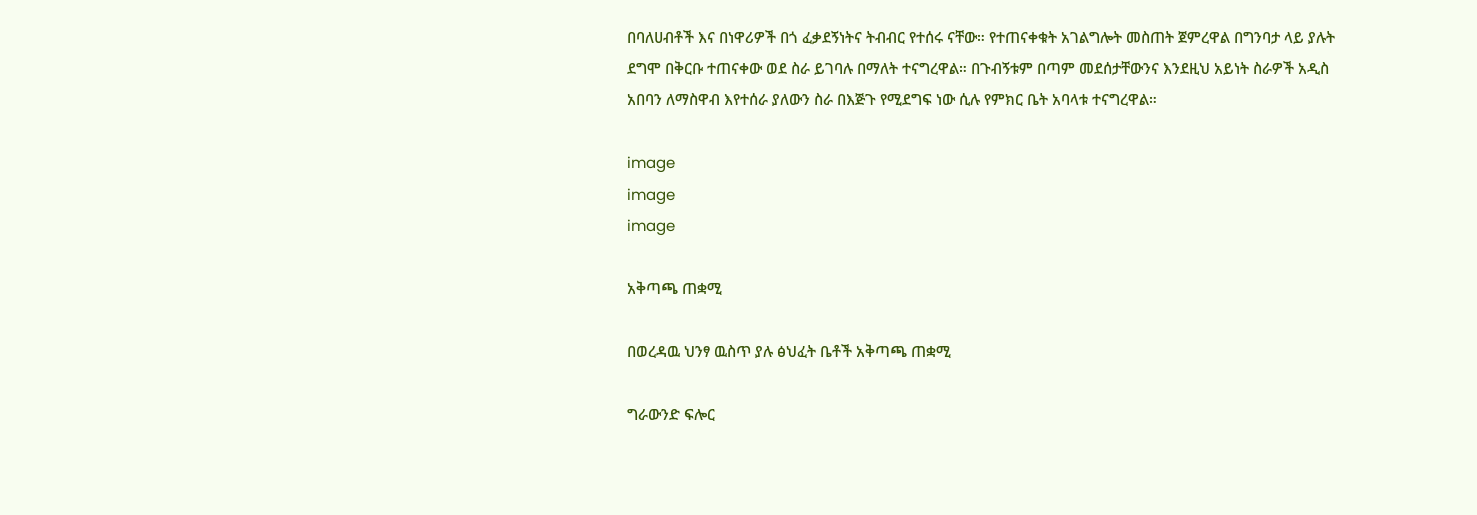በባለሀብቶች እና በነዋሪዎች በጎ ፈቃደኝነትና ትብብር የተሰሩ ናቸው። የተጠናቀቁት አገልግሎት መስጠት ጀምረዋል በግንባታ ላይ ያሉት ደግሞ በቅርቡ ተጠናቀው ወደ ስራ ይገባሉ በማለት ተናግረዋል። በጉብኝቱም በጣም መደሰታቸውንና እንደዚህ አይነት ስራዎች አዲስ አበባን ለማስዋብ እየተሰራ ያለውን ስራ በእጅጉ የሚደግፍ ነው ሲሉ የምክር ቤት አባላቱ ተናግረዋል።

image
image
image

አቅጣጫ ጠቋሚ

በወረዳዉ ህንፃ ዉስጥ ያሉ ፅህፈት ቤቶች አቅጣጫ ጠቋሚ

ግራውንድ ፍሎር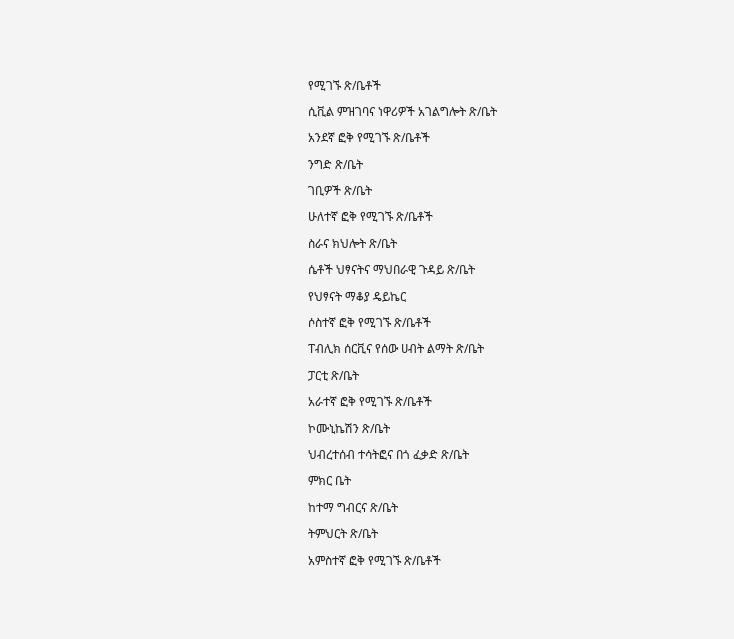የሚገኙ ጽ/ቤቶች

ሲቪል ምዝገባና ነዋሪዎች አገልግሎት ጽ/ቤት

አንደኛ ፎቅ የሚገኙ ጽ/ቤቶች

ንግድ ጽ/ቤት

ገቢዎች ጽ/ቤት

ሁለተኛ ፎቅ የሚገኙ ጽ/ቤቶች

ስራና ክህሎት ጽ/ቤት

ሴቶች ህፃናትና ማህበራዊ ጉዳይ ጽ/ቤት

የህፃናት ማቆያ ዴይኬር

ሶስተኛ ፎቅ የሚገኙ ጽ/ቤቶች

ፐብሊክ ሰርቪና የሰው ሀብት ልማት ጽ/ቤት

ፓርቲ ጽ/ቤት

አራተኛ ፎቅ የሚገኙ ጽ/ቤቶች

ኮሙኒኬሽን ጽ/ቤት

ህብረተሰብ ተሳትፎና በጎ ፈቃድ ጽ/ቤት

ምክር ቤት

ከተማ ግብርና ጽ/ቤት

ትምህርት ጽ/ቤት

አምስተኛ ፎቅ የሚገኙ ጽ/ቤቶች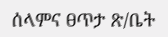ሰላምና ፀጥታ ጽ/ቤት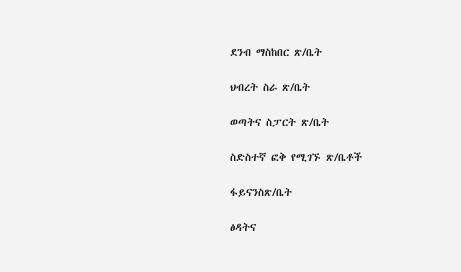ደንብ ማስከበር ጽ/ቤት

ህብረት ስራ ጽ/ቤት

ወጣትና ስፓርት ጽ/ቤት

ስድስተኛ ፎቅ የሚገኙ ጽ/ቤቶች

ፋይናንስጽ/ቤት

ፅዳትና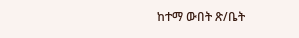ከተማ ውበት ጽ/ቤት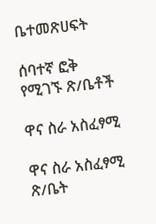ቤተመጽሀፍት

ሰባተኛ ፎቅ የሚገኙ ጽ/ቤቶች

ዋና ስራ አስፈፃሚ

ዋና ስራ አስፈፃሚ ጽ/ቤት